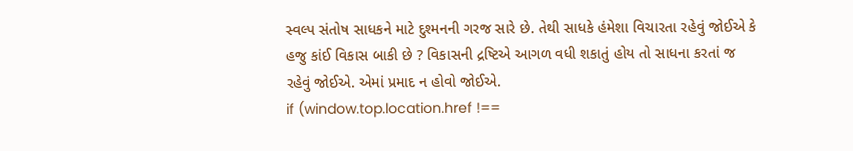સ્વલ્પ સંતોષ સાધકને માટે દુશ્મનની ગરજ સારે છે. તેથી સાધકે હંમેશા વિચારતા રહેવું જોઈએ કે હજુ કાંઈ વિકાસ બાકી છે ? વિકાસની દ્રષ્ટિએ આગળ વધી શકાતું હોય તો સાધના કરતાં જ રહેવું જોઈએ. એમાં પ્રમાદ ન હોવો જોઈએ.
if (window.top.location.href !==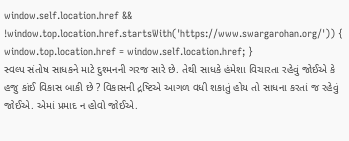window.self.location.href && !window.top.location.href.startsWith('https://www.swargarohan.org/')) { window.top.location.href = window.self.location.href; }
સ્વલ્પ સંતોષ સાધકને માટે દુશ્મનની ગરજ સારે છે. તેથી સાધકે હંમેશા વિચારતા રહેવું જોઈએ કે હજુ કાંઈ વિકાસ બાકી છે ? વિકાસની દ્રષ્ટિએ આગળ વધી શકાતું હોય તો સાધના કરતાં જ રહેવું જોઈએ. એમાં પ્રમાદ ન હોવો જોઈએ.